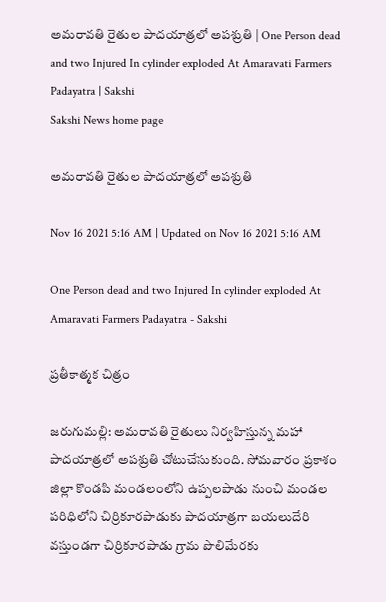అమరావతి రైతుల పాదయాత్రలో అపశ్రుతి | One Person dead and two Injured In cylinder exploded At Amaravati Farmers Padayatra | Sakshi
Sakshi News home page

అమరావతి రైతుల పాదయాత్రలో అపశ్రుతి

Nov 16 2021 5:16 AM | Updated on Nov 16 2021 5:16 AM

One Person dead and two Injured In cylinder exploded At Amaravati Farmers Padayatra - Sakshi

ప్రతీకాత్మక చిత్రం

జరుగుమల్లి: అమరావతి రైతులు నిర్వహిస్తున్న మహా పాదయాత్రలో అపశ్రుతి చోటుచేసుకుంది. సోమవారం ప్రకాశం జిల్లా కొండపి మండలంలోని ఉప్పలపాడు నుంచి మండల పరిధిలోని చిర్రికూరపాడుకు పాదయాత్రగా బయలుదేరి వస్తుండగా చిర్రికూరపాడు గ్రామ పొలిమేరకు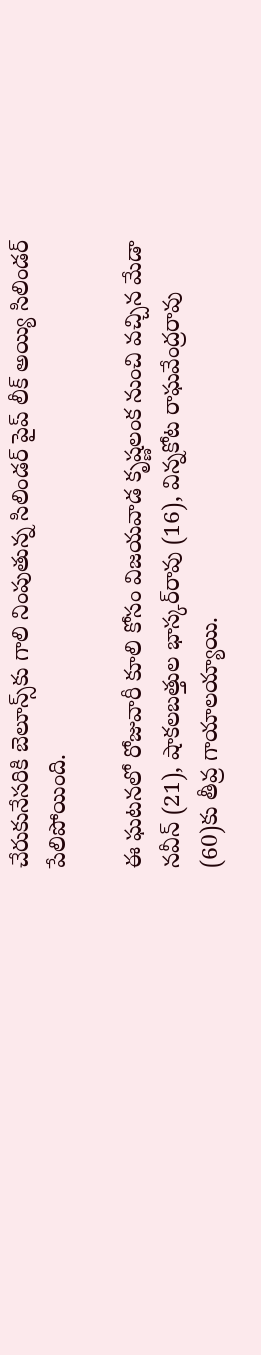చేరుకునేసరికి బెలూన్స్‌కు గాలి నింపుతున్న సిలిండర్‌ పైప్‌ లీక్‌ అయ్యి సిలిండర్‌ పేలిపోయింది.

ఈ ఘటనలో రోజువారీ కూలి కోసం విజయవాడ కృష్ణలంక నుంచి వచ్చిన మేడా నవీన్‌ (21), షాకలబత్తుల భాస్కర్‌రావు (16), విన్నకోట రాఘవేంద్రరావు (60)కు తీవ్ర గాయాలయ్యాయి.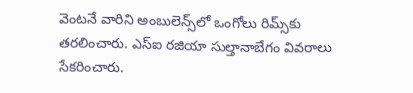వెంటనే వారిని అంబులెన్స్‌లో ఒంగోలు రిమ్స్‌కు తరలించారు. ఎస్‌ఐ రజియా సుల్తానాబేగం వివరాలు సేకరించారు.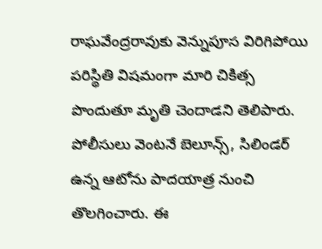రాఘవేంద్రరావుకు వెన్నుపూస విరిగిపోయి పరిస్థితి విషమంగా మారి చికిత్స పొందుతూ మృతి చెందాడని తెలిపారు. పోలీసులు వెంటనే బెలూన్స్, సిలిండర్‌ ఉన్న ఆటోను పాదయాత్ర నుంచి తొలగించారు. ఈ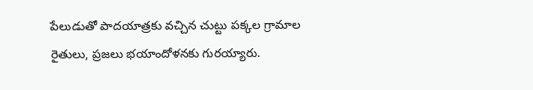పేలుడుతో పాదయాత్రకు వచ్చిన చుట్టు పక్కల గ్రామాల రైతులు, ప్రజలు భయాందోళనకు గురయ్యారు.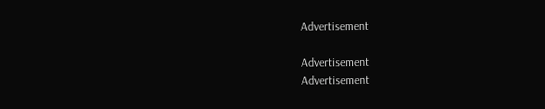Advertisement

Advertisement
Advertisement